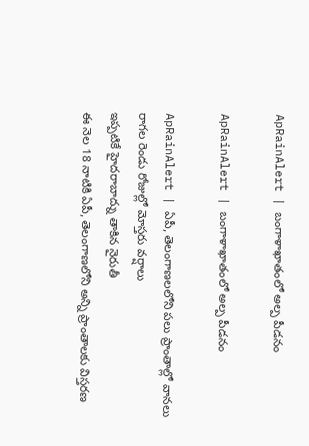ApRainAlert | బంగాళాఖాతంలో అల్ప పీడ‌నం

ApRainAlert | బంగాళాఖాతంలో అల్ప పీడ‌నం

ApRainAlert | ఏపీ, తెలంగాణ‌ల‌లోని ప‌లు ప్రాంతాల్లో వాన‌లు
రాగ‌ల రెండు రోజుల్లో మోస్త‌రు వ‌ర్షాలు
ఇప్ప‌టికే హైద‌రాబాద్ను తాకిన నైరుతీ
ఈ నెల 18 నాటికి ఏపీ, తెలంగాణ‌లోని అన్ని ప్రాంతాల‌కు విస్త‌ర‌ణ‌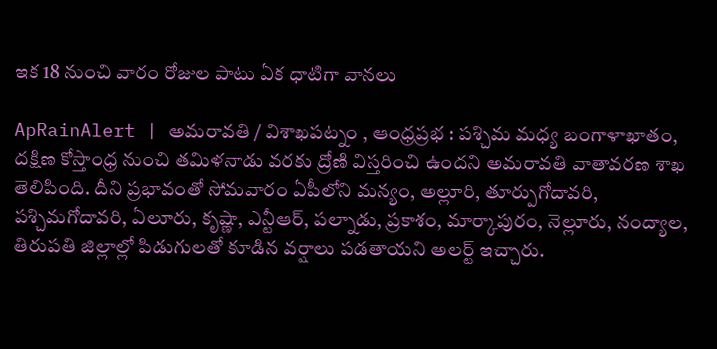ఇక 18 నుంచి వారం రోజుల పాటు ఏక ధాటిగా వాన‌లు

ApRainAlert | అమ‌రావ‌తి / విశాఖ‌ప‌ట్నం , ఆంధ్ర‌ప్రభ : పశ్చిమ మధ్య బంగాళాఖాతం, దక్షిణ కోస్తాంధ్ర నుంచి తమిళనాడు వరకు ద్రోణి విస్తరించి ఉందని అమరావతి వాతావరణ శాఖ తెలిపింది. దీని ప్రభావంతో సోమవారం ఏపీలోని మన్యం, అల్లూరి, తూర్పుగోదావరి, పశ్చిమగోదావరి, ఏలూరు, కృష్ణా, ఎన్టీఆర్, పల్నాడు, ప్రకాశం, మార్కాపురం, నెల్లూరు, నంద్యాల, తిరుపతి జిల్లాల్లో పిడుగులతో కూడిన వర్షాలు పడతాయని అలర్ట్ ఇచ్చారు.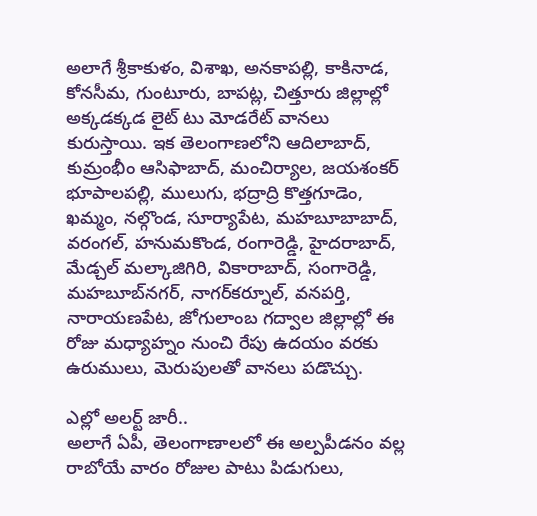అలాగే శ్రీకాకుళం, విశాఖ, అనకాపల్లి, కాకినాడ, కోనసీమ, గుంటూరు, బాపట్ల, చిత్తూరు జిల్లాల్లో అక్కడక్కడ లైట్ టు మోడరేట్ వానలు కురుస్తాయి. ఇక తెలంగాణ‌లోని ఆదిలాబాద్, కుమ్రంభీం ఆసిఫాబాద్, మంచిర్యాల, జయశంకర్ భూపాలపల్లి, ములుగు, భద్రాద్రి కొత్తగూడెం, ఖమ్మం, నల్గొండ, సూర్యాపేట, మహబూబాబాద్, వరంగల్, హనుమకొండ, రంగారెడ్డి, హైదరాబాద్, మేడ్చల్ మల్కాజిగిరి, వికారాబాద్, సంగారెడ్డి, మహబూబ్‌నగర్, నాగర్‌కర్నూల్, వనపర్తి, నారాయణపేట, జోగులాంబ గద్వాల జిల్లాల్లో ఈ రోజు మధ్యాహ్నం నుంచి రేపు ఉదయం వరకు ఉరుములు, మెరుపులతో వానలు పడొచ్చు.

ఎల్లో అలర్ట్ జారీ..
అలాగే ఏపీ, తెలంగాణాల‌లో ఈ అల్ప‌పీడ‌నం వ‌ల్ల రాబోయే వారం రోజుల పాటు పిడుగులు,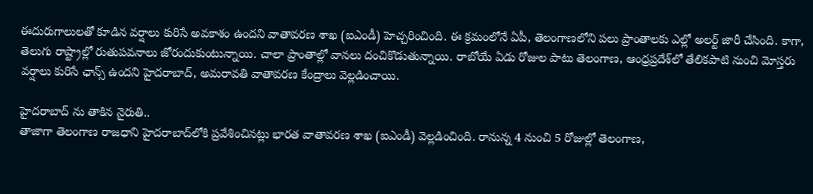ఈదురుగాలులతో కూడిన వర్షాలు కురిసే అవకాశం ఉందని వాతావరణ శాఖ (ఐఎండీ) హెచ్చరించింది. ఈ క్రమంలోనే ఏపీ, తెలంగాణలోని పలు ప్రాంతాలకు ఎల్లో అలర్ట్ జారీ చేసింది. కాగా, తెలుగు రాష్ట్రాల్లో రుతుపవనాలు జోరందుకుంటున్నాయి. చాలా ప్రాంతాల్లో వానలు దంచికొడుతున్నాయి. రాబోయే ఏడు రోజుల పాటు తెలంగాణ, ఆంధ్రప్రదేశ్‌లో తేలికపాటి నుంచి మోస్తరు వర్షాలు కురిసే ఛాన్స్ ఉందని హైదరాబాద్, అమరావతి వాతావరణ కేంద్రాలు వెల్లడించాయి.

హైద‌రాబాద్ ను తాకిన నైరుతి..
తాజాగా తెలంగాణ రాజధాని హైదరాబాద్‌లోకి ప్రవేశించినట్లు భారత వాతావరణ శాఖ (ఐఎండీ) వెల్లడించింది. రానున్న 4 నుంచి 5 రోజుల్లో తెలంగాణ,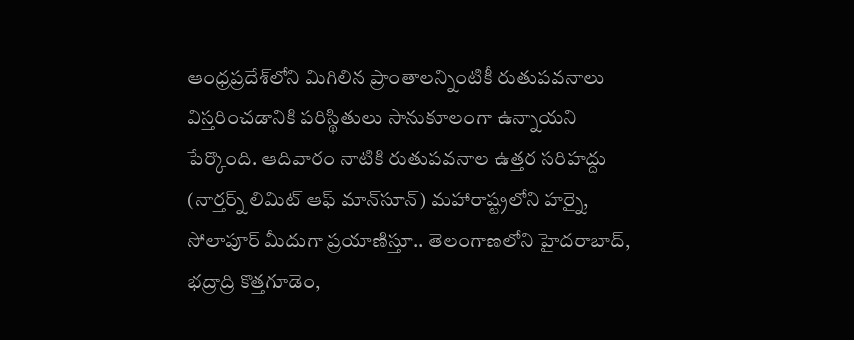ఆంధ్రప్రదేశ్‌లోని మిగిలిన ప్రాంతాలన్నింటికీ రుతుపవనాలు విస్తరించడానికి పరిస్థితులు సానుకూలంగా ఉన్నాయని పేర్కొంది. ఆదివారం నాటికి రుతుపవనాల ఉత్తర సరిహద్దు (నార్తర్న్ లిమిట్ ఆఫ్ మాన్‌సూన్) మహారాష్ట్రలోని హర్నై, సోలాపూర్ మీదుగా ప్రయాణిస్తూ.. తెలంగాణలోని హైదరాబాద్, భద్రాద్రి కొత్తగూడెం,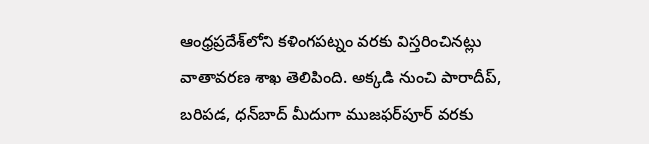ఆంధ్రప్రదేశ్‌లోని కళింగపట్నం వరకు విస్తరించినట్లు వాతావరణ శాఖ తెలిపింది. అక్కడి నుంచి పారాదీప్, బరిపడ, ధన్‌బాద్ మీదుగా ముజఫర్‌పూర్ వరకు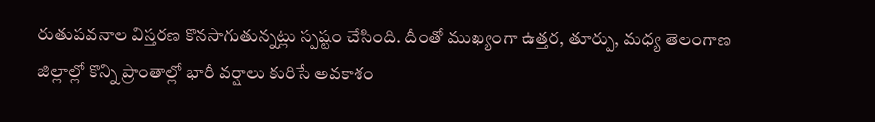రుతుపవనాల విస్తరణ కొనసాగుతున్నట్లు స్పష్టం చేసింది. దీంతో ముఖ్యంగా ఉత్తర, తూర్పు, మధ్య తెలంగాణ జిల్లాల్లో కొన్ని ప్రాంతాల్లో భారీ వర్షాలు కురిసే అవకాశం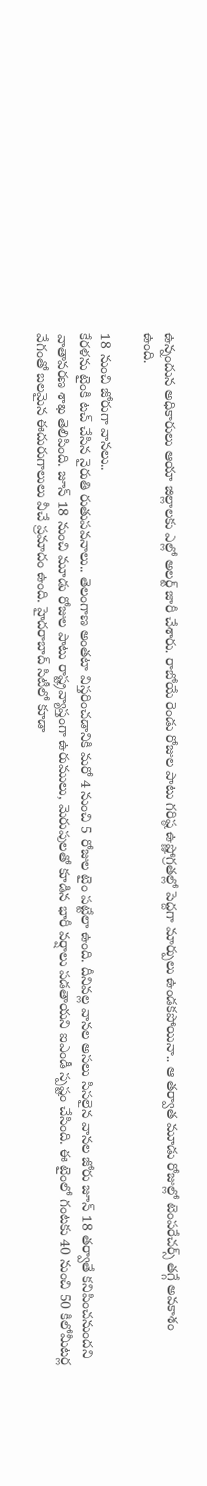ఉన్నందున అధికారులు ఆయా జిల్లాలకు ఎల్లో అలర్ట్ జారీ చేశారు. రాబోయే రెండు రోజుల పాటు గరిష్ఠ ఉష్ణోగ్రతల్లో పెద్దగా మార్పులు ఉండకపోయినా.. ఆ తర్వాత మూడు రోజుల్లో టెంపరేచర్స్ తగ్గే అవకాశం ఉంది.

18 నుంచి జోరుగా వాన‌లు..
కేరళను టైంకి టచ్ చేసిన నైరుతి రుతుపవనాలు.. తెలంగాణ అంతటా విస్తరించడానికి మరో 4 నుంచి 5 రోజుల టైం పట్టేలా ఉంది. దీనివల్ల వానల అసలు సిసలైన వానల జోరు జూన్ 18 తర్వాతే కనిపించనుందని వాతావరణ శాఖ తెలిపింది. జూన్ 18 నుంచి మూడు రోజుల పాటు రాష్ట్రవ్యాప్తంగా ఉరుములు, మెరుపులతో కూడిన భారీ వర్షాలు పడతాయని ఐఎండీ స్పష్టం చేసింది. ఈ టైంలో గంటకు 40 నుంచి 50 కిలోమీటర్ల వేగంతో బలమైన ఈదురుగాలులు వీచే ప్రమాదం ఉంది. హైదరాబాద్ సిటీలో కూడా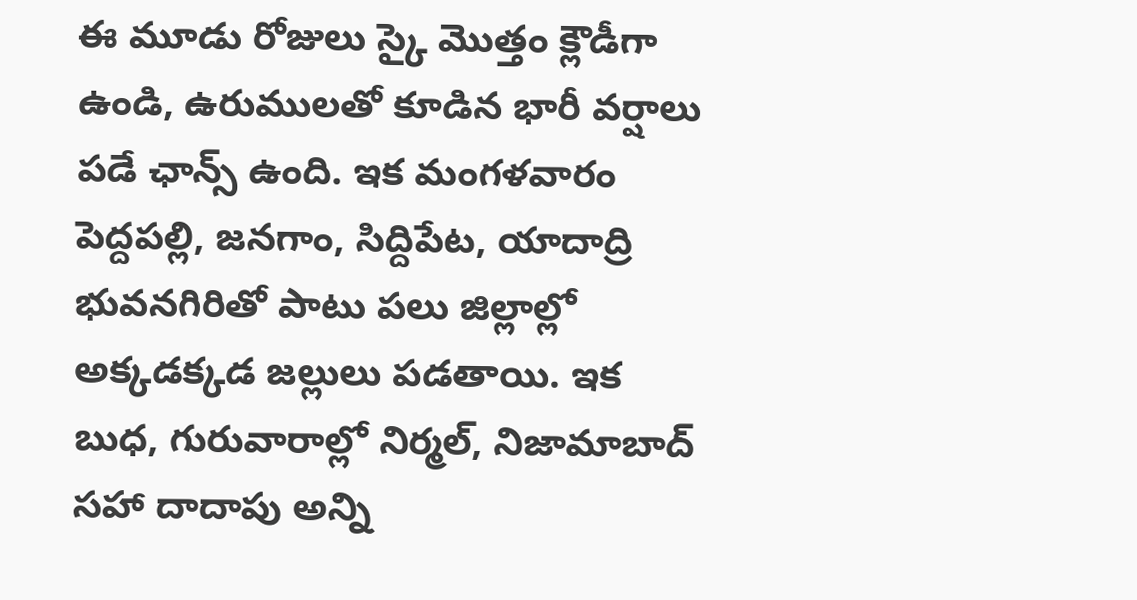ఈ మూడు రోజులు స్కై మొత్తం క్లౌడీగా ఉండి, ఉరుములతో కూడిన భారీ వర్షాలు పడే ఛాన్స్ ఉంది. ఇక మంగళవారం పెద్దపల్లి, జనగాం, సిద్దిపేట, యాదాద్రి భువనగిరితో పాటు పలు జిల్లాల్లో అక్కడక్కడ జల్లులు పడతాయి. ఇక బుధ, గురువారాల్లో నిర్మల్, నిజామాబాద్ సహా దాదాపు అన్ని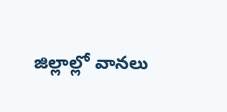జిల్లాల్లో వానలు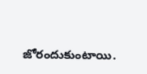జోరందుకుంటాయి.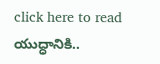click here to read యుద్ధానికి..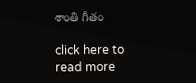శాంతి గీతం

click here to read more